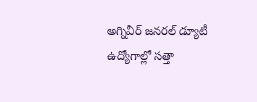అగ్నివీర్ జనరల్ డ్యూటీ ఉద్యోగాల్లో సత్తా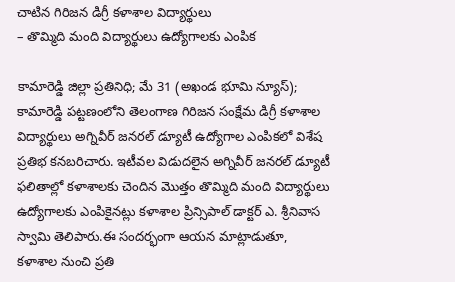చాటిన గిరిజన డిగ్రీ కళాశాల విద్యార్థులు
– తొమ్మిది మంది విద్యార్థులు ఉద్యోగాలకు ఎంపిక

కామారెడ్డి జిల్లా ప్రతినిధి; మే 31 (అఖండ భూమి న్యూస్);
కామారెడ్డి పట్టణంలోని తెలంగాణ గిరిజన సంక్షేమ డిగ్రీ కళాశాల విద్యార్థులు అగ్నివీర్ జనరల్ డ్యూటీ ఉద్యోగాల ఎంపికలో విశేష ప్రతిభ కనబరిచారు. ఇటీవల విడుదలైన అగ్నివీర్ జనరల్ డ్యూటీ ఫలితాల్లో కళాశాలకు చెందిన మొత్తం తొమ్మిది మంది విద్యార్థులు ఉద్యోగాలకు ఎంపికైనట్లు కళాశాల ప్రిన్సిపాల్ డాక్టర్ ఎ. శ్రీనివాస స్వామి తెలిపారు.ఈ సందర్భంగా ఆయన మాట్లాడుతూ, కళాశాల నుంచి ప్రతి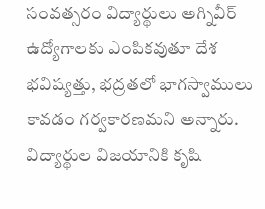సంవత్సరం విద్యార్థులు అగ్నివీర్ ఉద్యోగాలకు ఎంపికవుతూ దేశ భవిష్యత్తు, భద్రతలో భాగస్వాములు కావడం గర్వకారణమని అన్నారు. విద్యార్థుల విజయానికి కృషి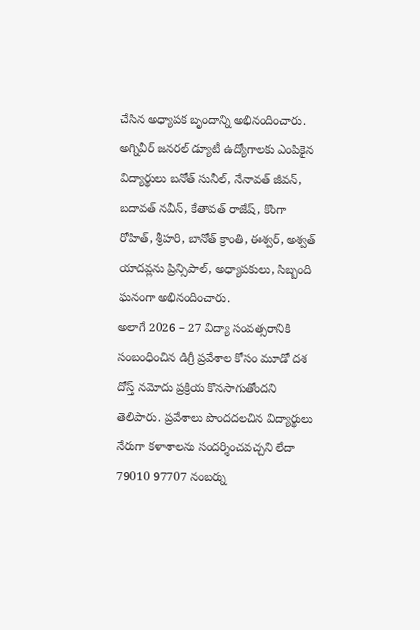చేసిన అధ్యాపక బృందాన్ని అభినందించారు. అగ్నివీర్ జనరల్ డ్యూటీ ఉద్యోగాలకు ఎంపికైన విద్యార్థులు బనోత్ సునీల్, నేనావత్ జీవన్, బదావత్ నవీన్, కేతావత్ రాజేష్, కొంగా రోహిత్, శ్రీహరి, బానోత్ క్రాంతి, ఈశ్వర్, అశ్వత్ యాదవ్లను ప్రిన్సిపాల్, అధ్యాపకులు, సిబ్బంది ఘనంగా అభినందించారు.
అలాగే 2026 – 27 విద్యా సంవత్సరానికి సంబంధించిన డిగ్రీ ప్రవేశాల కోసం మూడో దశ దోస్త్ నమోదు ప్రక్రియ కొనసాగుతోందని తెలిపారు. ప్రవేశాలు పొందదలచిన విద్యార్థులు నేరుగా కళాశాలను సందర్శించవచ్చని లేదా 79010 97707 నంబర్ను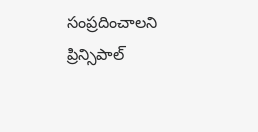సంప్రదించాలని ప్రిన్సిపాల్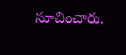సూచించారు.